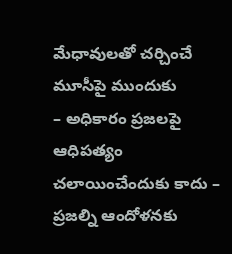మేధావులతో చర్చించే మూసీపై ముందుకు
– అధికారం ప్రజలపై ఆధిపత్యం చలాయించేందుకు కాదు – ప్రజల్ని ఆందోళనకు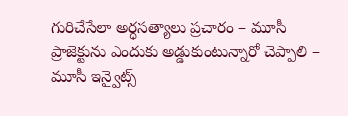గురిచేసేలా అర్ధసత్యాలు ప్రచారం – మూసీ ప్రాజెక్టును ఎందుకు అడ్డుకుంటున్నారో చెప్పాలి – మూసీ ఇన్వైట్స్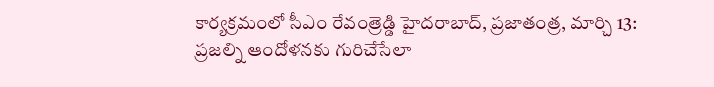కార్యక్రమంలో సీఎం రేవంత్రెడ్డి హైదరాబాద్, ప్రజాతంత్ర, మార్చి 13: ప్రజల్ని ఆందోళనకు గురిచేసేలా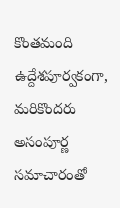కొంతమంది ఉద్దేశపూర్వకంగా, మరికొందరు అసంపూర్ణ సమాచారంతో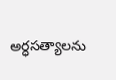అర్ధసత్యాలను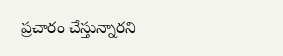ప్రచారం చేస్తున్నారని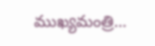ముఖ్యమంత్రి…